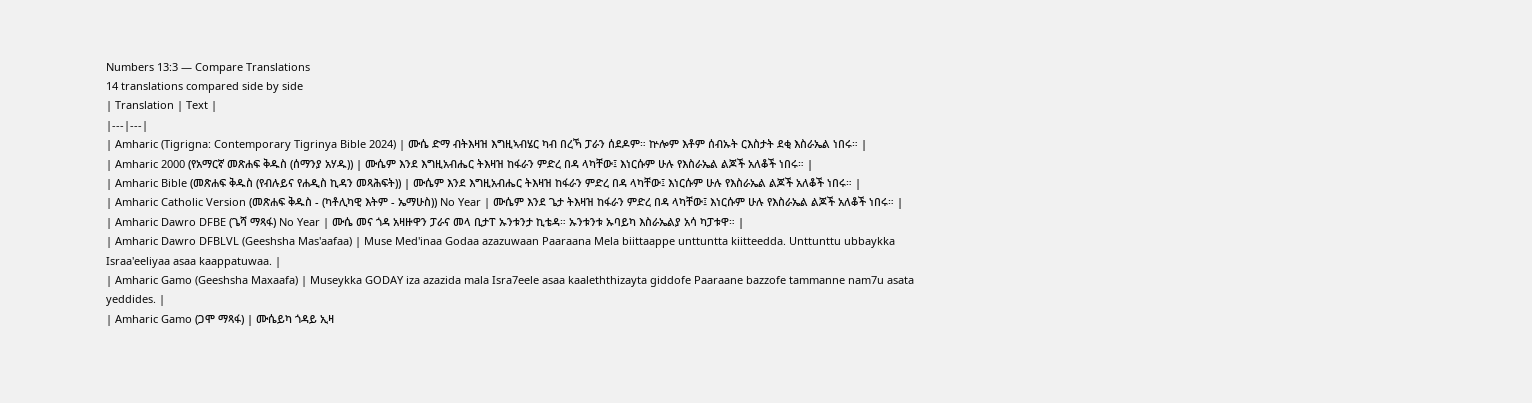Numbers 13:3 — Compare Translations
14 translations compared side by side
| Translation | Text |
|---|---|
| Amharic (Tigrigna: Contemporary Tigrinya Bible 2024) | ሙሴ ድማ ብትእዛዝ እግዚኣብሄር ካብ በረኻ ፓራን ሰደዶም። ኵሎም እቶም ሰብኡት ርእስታት ደቂ እስራኤል ነበሩ። |
| Amharic 2000 (የአማርኛ መጽሐፍ ቅዱስ (ሰማንያ አሃዱ)) | ሙሴም እንደ እግዚአብሔር ትእዛዝ ከፋራን ምድረ በዳ ላካቸው፤ እነርሱም ሁሉ የእስራኤል ልጆች አለቆች ነበሩ። |
| Amharic Bible (መጽሐፍ ቅዱስ (የብሉይና የሐዲስ ኪዳን መጻሕፍት)) | ሙሴም እንደ እግዚአብሔር ትእዛዝ ከፋራን ምድረ በዳ ላካቸው፤ እነርሱም ሁሉ የእስራኤል ልጆች አለቆች ነበሩ። |
| Amharic Catholic Version (መጽሐፍ ቅዱስ - (ካቶሊካዊ እትም - ኤማሁስ)) No Year | ሙሴም እንደ ጌታ ትእዛዝ ከፋራን ምድረ በዳ ላካቸው፤ እነርሱም ሁሉ የእስራኤል ልጆች አለቆች ነበሩ። |
| Amharic Dawro DFBE (ጌሻ ማጻፋ) No Year | ሙሴ መና ጎዳ አዛዙዋን ፓራና መላ ቢታፐ ኡንቱንታ ኪቴዳ። ኡንቱንቱ ኡባይካ እስራኤልያ አሳ ካፓቱዋ። |
| Amharic Dawro DFBLVL (Geeshsha Mas'aafaa) | Muse Med'inaa Godaa azazuwaan Paaraana Mela biittaappe unttuntta kiitteedda. Unttunttu ubbaykka Israa'eeliyaa asaa kaappatuwaa. |
| Amharic Gamo (Geeshsha Maxaafa) | Museykka GODAY iza azazida mala Isra7eele asaa kaaleththizayta giddofe Paaraane bazzofe tammanne nam7u asata yeddides. |
| Amharic Gamo (ጋሞ ማጻፋ) | ሙሴይካ ጎዳይ ኢዛ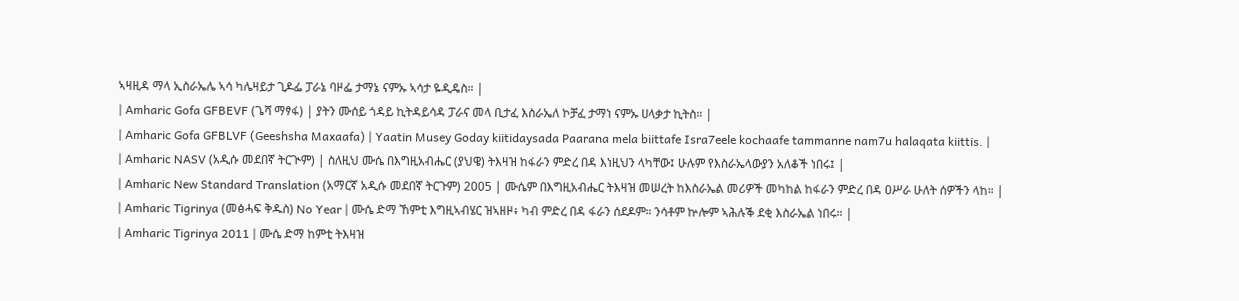ኣዛዚዳ ማላ ኢስራኤሌ ኣሳ ካሌዛይታ ጊዶፌ ፓራኔ ባዞፌ ታማኔ ናምኡ ኣሳታ ዬዲዴስ። |
| Amharic Gofa GFBEVF (ጌሻ ማፃፋ) | ያትን ሙሰይ ጎዳይ ኪትዳይሳዳ ፓራና መላ ቢታፈ እስራኤለ ኮቻፈ ታማነ ናምኡ ሀላቃታ ኪትስ። |
| Amharic Gofa GFBLVF (Geeshsha Maxaafa) | Yaatin Musey Goday kiitidaysada Paarana mela biittafe Isra7eele kochaafe tammanne nam7u halaqata kiittis. |
| Amharic NASV (አዲሱ መደበኛ ትርጒም) | ስለዚህ ሙሴ በእግዚአብሔር (ያህዌ) ትእዛዝ ከፋራን ምድረ በዳ እነዚህን ላካቸው፤ ሁሉም የእስራኤላውያን አለቆች ነበሩ፤ |
| Amharic New Standard Translation (አማርኛ አዲሱ መደበኛ ትርጉም) 2005 | ሙሴም በእግዚአብሔር ትእዛዝ መሠረት ከእስራኤል መሪዎች መካከል ከፋራን ምድረ በዳ ዐሥራ ሁለት ሰዎችን ላከ። |
| Amharic Tigrinya (መፅሓፍ ቅዱስ) No Year | ሙሴ ድማ ኸምቲ እግዚኣብሄር ዝኣዘዞ፥ ካብ ምድረ በዳ ፋራን ሰደዶም። ንሳቶም ኵሎም ኣሕሉቕ ደቂ እስራኤል ነበሩ። |
| Amharic Tigrinya 2011 | ሙሴ ድማ ከምቲ ትእዛዝ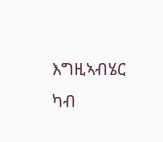እግዚኣብሄር ካብ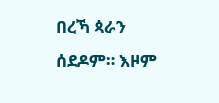በረኻ ጳራን ሰደዶም። እዞም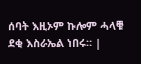ሰባት እዚኦም ኩሎም ሓላቑ ደቂ እስራኤል ነበሩ። |